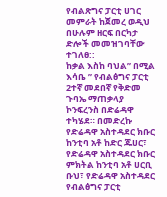የብልጽግና ፓርቲ ሀገር መምራት ከጀመረ ወዲህ በሁሉም ዘርፍ በርካታ ድሎች መመዝገባቸው ተገለፀ::
ከቃል እስከ ባህል” በሚል እሳቤ ” የብልፅግና ፓርቲ 2ተኛ መደበኛ የቅድመ ጉባኤ ማጠቃላያ ኮንፍረንስ በድሬዳዋ ተካሄደ። በመድረኩ የድሬዳዋ አስተዳደር ክቡር ከንቲባ አቶ ከድር ጁሀር፣ የድሬዳዋ አስተዳደር ክቡር ምክትል ከንቲባ አቶ ሀርቢ ቡህ፣ የድሬዳዋ አስተዳደር የብልፅግና ፓርቲ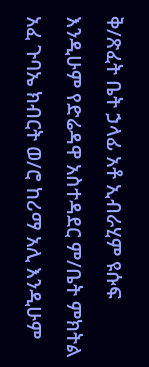ቅ/ጽፈት ቤት ኃላፊ አቶ ኢብራሂም ዩሱፍ እንዲሁም የድሬዳዋ አስተዳደር ም/ቤት ምክትል አፈ ጉባኤ ክብርት ወ/ሮ ከሪማ አሊ እንዲሁም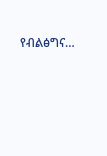የብልፅግና…